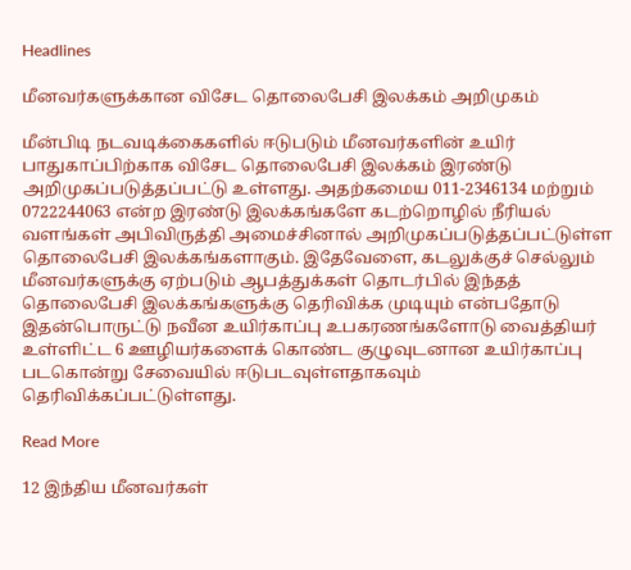Headlines

மீனவர்களுக்கான விசேட தொலைபேசி இலக்கம் அறிமுகம்

மீன்பிடி நடவடிக்கைகளில் ஈடுபடும் மீனவர்களின் உயிர் பாதுகாப்பிற்காக விசேட தொலைபேசி இலக்கம் இரண்டு அறிமுகப்படுத்தப்பட்டு உள்ளது. அதற்கமைய 011-2346134 மற்றும் 0722244063 என்ற இரண்டு இலக்கங்களே கடற்றொழில் நீரியல் வளங்கள் அபிவிருத்தி அமைச்சினால் அறிமுகப்படுத்தப்பட்டுள்ள தொலைபேசி இலக்கங்களாகும். இதேவேளை, கடலுக்குச் செல்லும் மீனவர்களுக்கு ஏற்படும் ஆபத்துக்கள் தொடர்பில் இந்தத் தொலைபேசி இலக்கங்களுக்கு தெரிவிக்க முடியும் என்பதோடு இதன்பொருட்டு நவீன உயிர்காப்பு உபகரணங்களோடு வைத்தியர் உள்ளிட்ட 6 ஊழியர்களைக் கொண்ட குழுவுடனான உயிர்காப்பு படகொன்று சேவையில் ஈடுபடவுள்ளதாகவும் தெரிவிக்கப்பட்டுள்ளது.

Read More

12 இந்திய மீனவர்கள்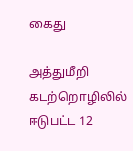கைது

அத்துமீறி கடற்றொழிலில் ஈடுபட்ட 12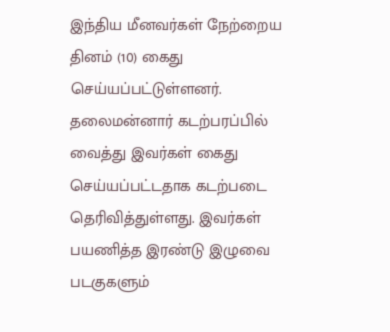இந்திய மீனவர்கள் நேற்றைய தினம் (10) கைது செய்யப்பட்டுள்ளனர். தலைமன்னார் கடற்பரப்பில் வைத்து இவர்கள் கைது செய்யப்பட்டதாக கடற்படை தெரிவித்துள்ளது. இவர்கள் பயணித்த இரண்டு இழுவை படகுகளும்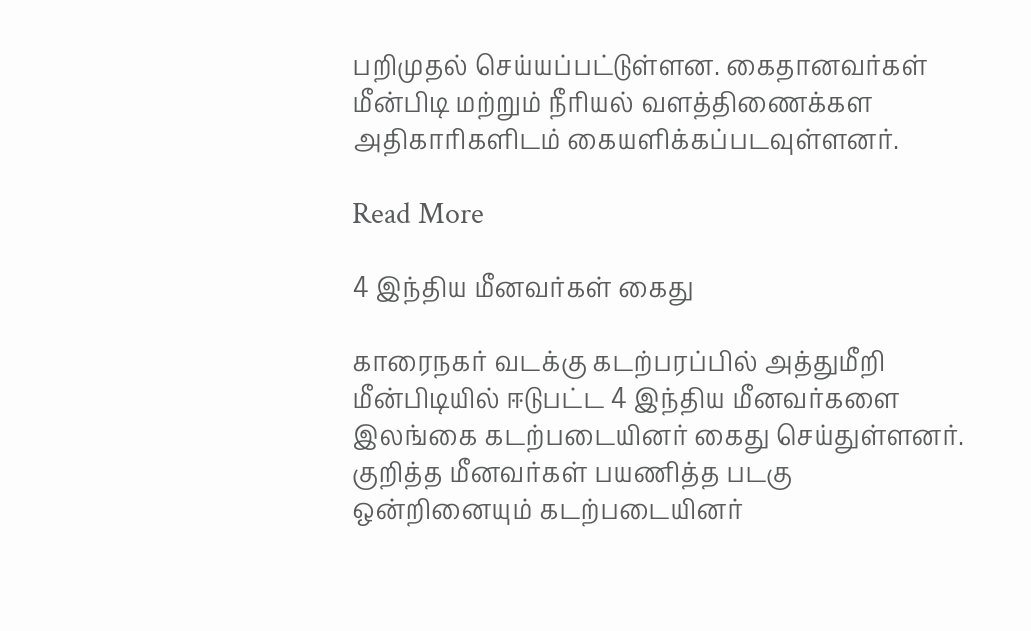பறிமுதல் செய்யப்பட்டுள்ளன. கைதானவர்கள் மீன்பிடி மற்றும் நீரியல் வளத்திணைக்கள அதிகாரிகளிடம் கையளிக்கப்படவுள்ளனர்.

Read More

4 இந்திய மீனவர்கள் கைது

காரைநகர் வடக்கு கடற்பரப்பில் அத்துமீறி மீன்பிடியில் ஈடுபட்ட 4 இந்திய மீனவர்களை இலங்கை கடற்படையினர் கைது செய்துள்ளனர். குறித்த மீனவர்கள் பயணித்த படகு ஒன்றினையும் கடற்படையினர்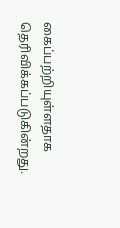கைப்பற்றியுள்ளதாக தெரிவிக்கப்படுகின்றது.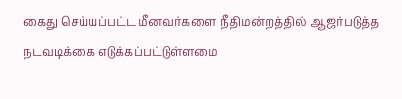கைது செய்யப்பட்ட மீனவர்களை நீதிமன்றத்தில் ஆஜர்படுத்த நடவடிக்கை எடுக்கப்பட்டுள்ளமை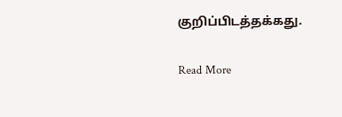குறிப்பிடத்தக்கது.

Read More